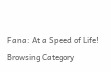Fana: At a Speed of Life!
Browsing Category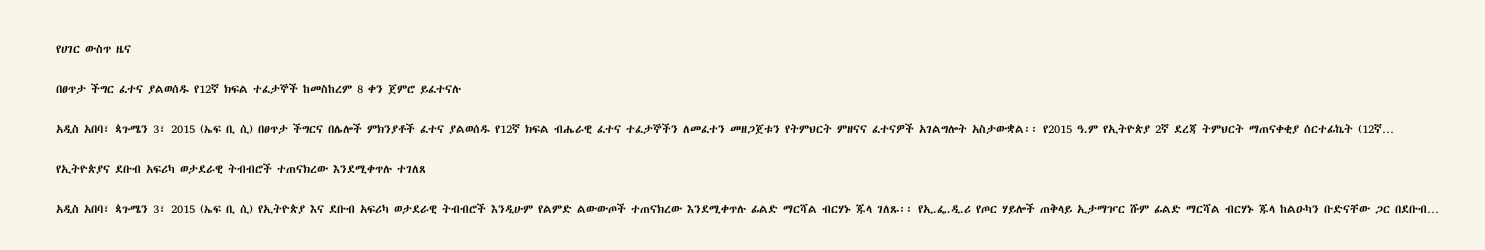የሀገር ውስጥ ዜና

በፀጥታ ችግር ፈተና ያልወሰዱ የ12ኛ ክፍል ተፈታኞች ከመስከረም 8 ቀን ጀምሮ ይፈተናሉ

አዲስ አበባ፣ ጳጉሜን 3፣ 2015 (ኤፍ ቢ ሲ) በፀጥታ ችግርና በሌሎች ምክንያቶች ፈተና ያልወሰዱ የ12ኛ ክፍል ብሔራዊ ፈተና ተፈታኞችን ለመፈተን መዘጋጀቱን የትምህርት ምዘናና ፈተናዎች አገልግሎት አስታውቋል፡፡ የ2015 ዓ.ም የኢትዮጵያ 2ኛ ደረጃ ትምህርት ማጠናቀቂያ ሰርተፊኬት (12ኛ…

የኢትዮጵያና ደቡብ አፍሪካ ወታደራዊ ትብብሮች ተጠናክረው እንደሚቀጥሉ ተገለጸ

አዲስ አበባ፣ ጳጉሜን 3፣ 2015 (ኤፍ ቢ ሲ) የኢትዮጵያ እና ደቡብ አፍሪካ ወታደራዊ ትብብሮች እንዲሁም የልምድ ልውውጦች ተጠናክረው እንደሚቀጥሉ ፊልድ ማርሻል ብርሃኑ ጁላ ገለጹ፡፡ የኢ.ፌ.ዲ.ሪ የጦር ሃይሎች ጠቅላይ ኢታማዦር ሹም ፊልድ ማርሻል ብርሃኑ ጁላ ከልዑካን ቡድናቸው ጋር በደቡብ…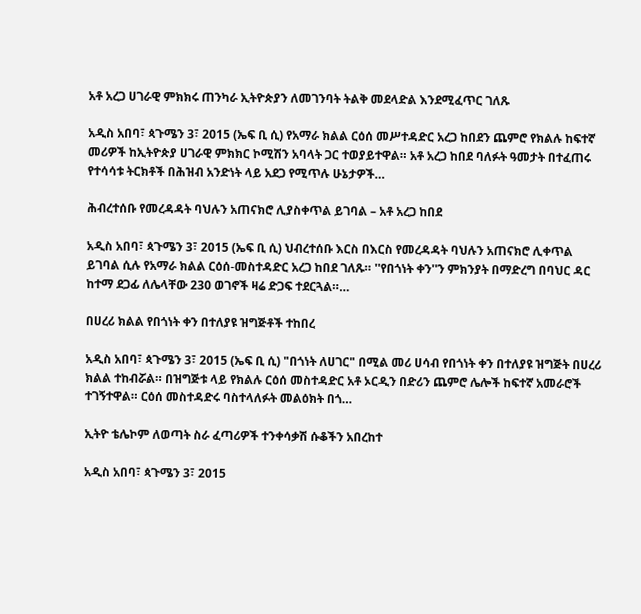አቶ አረጋ ሀገራዊ ምክክሩ ጠንካራ ኢትዮጵያን ለመገንባት ትልቅ መደላድል እንደሚፈጥር ገለጹ

አዲስ አበባ፣ ጳጉሜን 3፣ 2015 (ኤፍ ቢ ሲ) የአማራ ክልል ርዕሰ መሥተዳድር አረጋ ከበደን ጨምሮ የክልሉ ከፍተኛ መሪዎች ከኢትዮጵያ ሀገራዊ ምክክር ኮሚሽን አባላት ጋር ተወያይተዋል። አቶ አረጋ ከበደ ባለፉት ዓመታት በተፈጠሩ የተሳሳቱ ትርክቶች በሕዝብ አንድነት ላይ አደጋ የሚጥሉ ሁኔታዎች…

ሕብረተሰቡ የመረዳዳት ባህሉን አጠናክሮ ሊያስቀጥል ይገባል – አቶ አረጋ ከበደ

አዲስ አበባ፣ ጳጉሜን 3፣ 2015 (ኤፍ ቢ ሲ) ህብረተሰቡ እርስ በእርስ የመረዳዳት ባህሉን አጠናክሮ ሊቀጥል ይገባል ሲሉ የአማራ ክልል ርዕሰ-መስተዳድር አረጋ ከበደ ገለጹ። ''የበጎነት ቀን''ን ምክንያት በማድረግ በባህር ዳር ከተማ ደጋፊ ለሌላቸው 230 ወገኖች ዛሬ ድጋፍ ተደርጓል።…

በሀረሪ ክልል የበጎነት ቀን በተለያዩ ዝግጅቶች ተከበረ

አዲስ አበባ፣ ጳጉሜን 3፣ 2015 (ኤፍ ቢ ሲ) "በጎነት ለሀገር" በሚል መሪ ሀሳብ የበጎነት ቀን በተለያዩ ዝግጅት በሀረሪ ክልል ተከብሯል። በዝግጅቱ ላይ የክልሉ ርዕሰ መስተዳድር አቶ ኦርዲን በድሪን ጨምሮ ሌሎች ከፍተኛ አመራሮች ተገኝተዋል። ርዕሰ መስተዳድሩ ባስተላለፉት መልዕክት በጎ…

ኢትዮ ቴሌኮም ለወጣት ስራ ፈጣሪዎች ተንቀሳቃሽ ሱቆችን አበረከተ

አዲስ አበባ፣ ጳጉሜን 3፣ 2015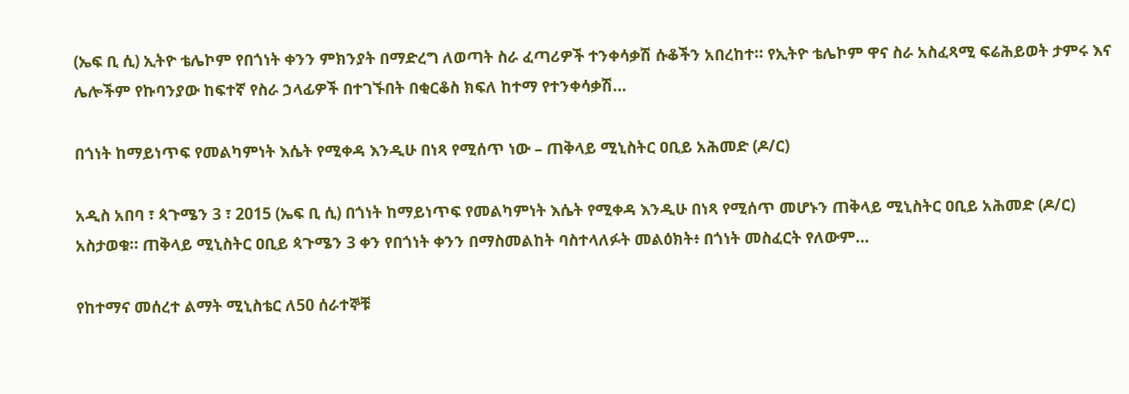(ኤፍ ቢ ሲ) ኢትዮ ቴሌኮም የበጎነት ቀንን ምክንያት በማድረግ ለወጣት ስራ ፈጣሪዎች ተንቀሳቃሽ ሱቆችን አበረከተ። የኢትዮ ቴሌኮም ዋና ስራ አስፈጻሚ ፍሬሕይወት ታምሩ እና ሌሎችም የኩባንያው ከፍተኛ የስራ ኃላፊዎች በተገኙበት በቂርቆስ ክፍለ ከተማ የተንቀሳቃሽ…

በጎነት ከማይነጥፍ የመልካምነት እሴት የሚቀዳ እንዲሁ በነጻ የሚሰጥ ነው – ጠቅላይ ሚኒስትር ዐቢይ አሕመድ (ዶ/ር)

አዲስ አበባ ፣ ጳጉሜን 3 ፣ 2015 (ኤፍ ቢ ሲ) በጎነት ከማይነጥፍ የመልካምነት እሴት የሚቀዳ እንዲሁ በነጻ የሚሰጥ መሆኑን ጠቅላይ ሚኒስትር ዐቢይ አሕመድ (ዶ/ር) አስታወቁ። ጠቅላይ ሚኒስትር ዐቢይ ጳጉሜን 3 ቀን የበጎነት ቀንን በማስመልከት ባስተላለፉት መልዕክት፥ በጎነት መስፈርት የለውም…

የከተማና መሰረተ ልማት ሚኒስቴር ለ50 ሰራተኞቹ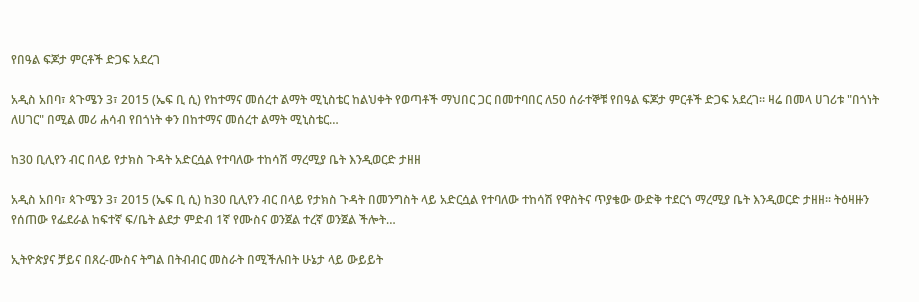የበዓል ፍጆታ ምርቶች ድጋፍ አደረገ

አዲስ አበባ፣ ጳጉሜን 3፣ 2015 (ኤፍ ቢ ሲ) የከተማና መሰረተ ልማት ሚኒስቴር ከልህቀት የወጣቶች ማህበር ጋር በመተባበር ለ50 ሰራተኞቹ የበዓል ፍጆታ ምርቶች ድጋፍ አደረገ። ዛሬ በመላ ሀገሪቱ "በጎነት ለሀገር" በሚል መሪ ሐሳብ የበጎነት ቀን በከተማና መሰረተ ልማት ሚኒስቴር…

ከ30 ቢሊየን ብር በላይ የታክስ ጉዳት አድርሷል የተባለው ተከሳሽ ማረሚያ ቤት እንዲወርድ ታዘዘ

አዲስ አበባ፣ ጳጉሜን 3፣ 2015 (ኤፍ ቢ ሲ) ከ30 ቢሊየን ብር በላይ የታክስ ጉዳት በመንግስት ላይ አድርሷል የተባለው ተከሳሽ የዋስትና ጥያቄው ውድቅ ተደርጎ ማረሚያ ቤት እንዲወርድ ታዘዘ፡፡ ትዕዛዙን የሰጠው የፌደራል ከፍተኛ ፍ/ቤት ልደታ ምድብ 1ኛ የሙስና ወንጀል ተረኛ ወንጀል ችሎት…

ኢትዮጵያና ቻይና በጸረ-ሙስና ትግል በትብብር መስራት በሚችሉበት ሁኔታ ላይ ውይይት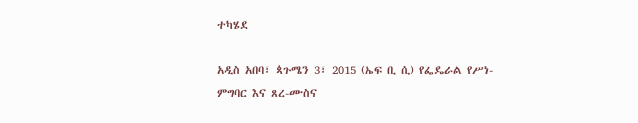ተካሄደ

አዲስ አበባ፣ ጳጉሜን 3፣ 2015 (ኤፍ ቢ ሲ) የፌዴራል የሥነ-ምግባር እና ጸረ-ሙስና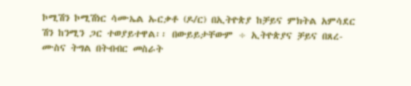ኮሚሽን ኮሚሽነር ሳሙኤል ኡርቃቶ (ዶ/ር) በኢትዮጵያ ከቻይና ምክትል አምሳደር ሽን ከንሚን ጋር ተወያይተዋል፡፡ በውይይታቸውም ÷ ኢትዮጵያና ቻይና በጸረ-ሙስና ትግል በትብብር መስራት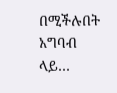በሚችሉበት አግባብ ላይ…